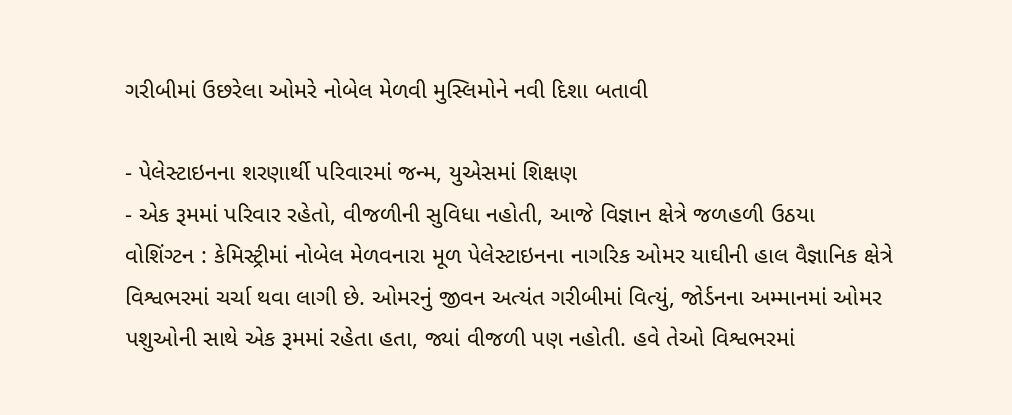ગરીબીમાં ઉછરેલા ઓમરે નોબેલ મેળવી મુસ્લિમોને નવી દિશા બતાવી

- પેલેસ્ટાઇનના શરણાર્થી પરિવારમાં જન્મ, યુએસમાં શિક્ષણ
- એક રૂમમાં પરિવાર રહેતો, વીજળીની સુવિધા નહોતી, આજે વિજ્ઞાન ક્ષેત્રે જળહળી ઉઠયા
વોશિંગ્ટન : કેમિસ્ટ્રીમાં નોબેલ મેળવનારા મૂળ પેલેસ્ટાઇનના નાગરિક ઓમર યાઘીની હાલ વૈજ્ઞાનિક ક્ષેત્રે વિશ્વભરમાં ચર્ચા થવા લાગી છે. ઓમરનું જીવન અત્યંત ગરીબીમાં વિત્યું, જોર્ડનના અમ્માનમાં ઓમર પશુઓની સાથે એક રૂમમાં રહેતા હતા, જ્યાં વીજળી પણ નહોતી. હવે તેઓ વિશ્વભરમાં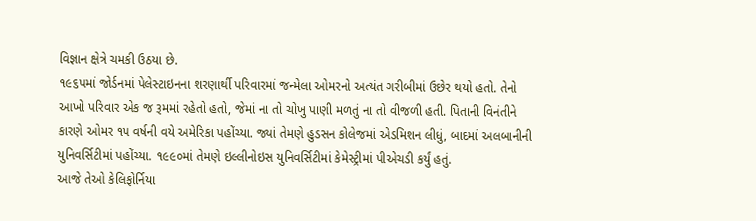વિજ્ઞાન ક્ષેત્રે ચમકી ઉઠયા છે.
૧૯૬૫માં જોર્ડનમાં પેલેસ્ટાઇનના શરણાર્થી પરિવારમાં જન્મેલા ઓમરનો અત્યંત ગરીબીમાં ઉછેર થયો હતો. તેનો આખો પરિવાર એક જ રૂમમાં રહેતો હતો, જેમાં ના તો ચોખુ પાણી મળતું ના તો વીજળી હતી. પિતાની વિનંતીને કારણે ઓમર ૧૫ વર્ષની વયે અમેરિકા પહોંચ્યા. જ્યાં તેમણે હુડસન કોલેજમાં એડમિશન લીધું, બાદમાં અલબાનીની યુનિવર્સિટીમાં પહોંચ્યા. ૧૯૯૦માં તેમણે ઇલ્લીનોઇસ યુનિવર્સિટીમાં કેમેસ્ટ્રીમાં પીએચડી કર્યું હતું.
આજે તેઓ કેલિફોર્નિયા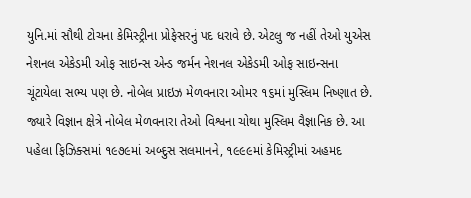યુનિ.માં સૌથી ટોચના કેમિસ્ટ્રીના પ્રોફેસરનું પદ ધરાવે છે. એટલુ જ નહીં તેઓ યુએસ નેશનલ એકેડમી ઓફ સાઇન્સ એન્ડ જર્મન નેશનલ એકેડમી ઓફ સાઇન્સના ચૂંટાયેલા સભ્ય પણ છે. નોબેલ પ્રાઇઝ મેળવનારા ઓમર ૧૬માં મુસ્લિમ નિષ્ણાત છે. જ્યારે વિજ્ઞાન ક્ષેત્રે નોબેલ મેળવનારા તેઓ વિશ્વના ચોથા મુસ્લિમ વૈજ્ઞાનિક છે. આ પહેલા ફિઝિક્સમાં ૧૯૭૯માં અબ્દુસ સલમાનને, ૧૯૯૯માં કેમિસ્ટ્રીમાં અહમદ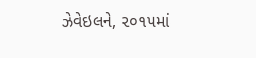ઝેવેઇલને, ૨૦૧૫માં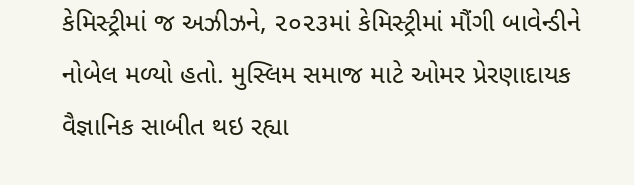કેમિસ્ટ્રીમાં જ અઝીઝને, ૨૦૨૩માં કેમિસ્ટ્રીમાં મૌંગી બાવેન્ડીને નોબેલ મળ્યો હતો. મુસ્લિમ સમાજ માટે ઓમર પ્રેરણાદાયક વૈજ્ઞાનિક સાબીત થઇ રહ્યા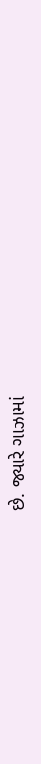છે. જ્યારે ગાઝામાં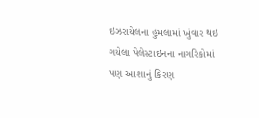ઇઝરાયેલના હુમલામાં ખુંવાર થઇ ગયેલા પેલેસ્ટાઇનના નાગરિકોમાં પણ આશાનું કિરણ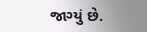જાગ્યું છે.